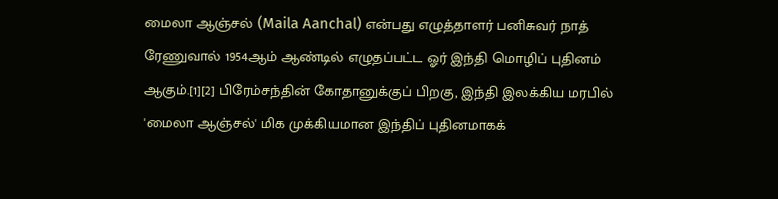மைலா ஆஞ்சல் (Maila Aanchal) என்பது எழுத்தாளர் பனிசுவர் நாத் ரேணுவால் 1954ஆம் ஆண்டில் எழுதப்பட்ட ஓர் இந்தி மொழிப் புதினம் ஆகும்.[1][2] பிரேம்சந்தின் கோதானுக்குப் பிறகு, இந்தி இலக்கிய மரபில் 'மைலா ஆஞ்சல்' மிக முக்கியமான இந்திப் புதினமாகக்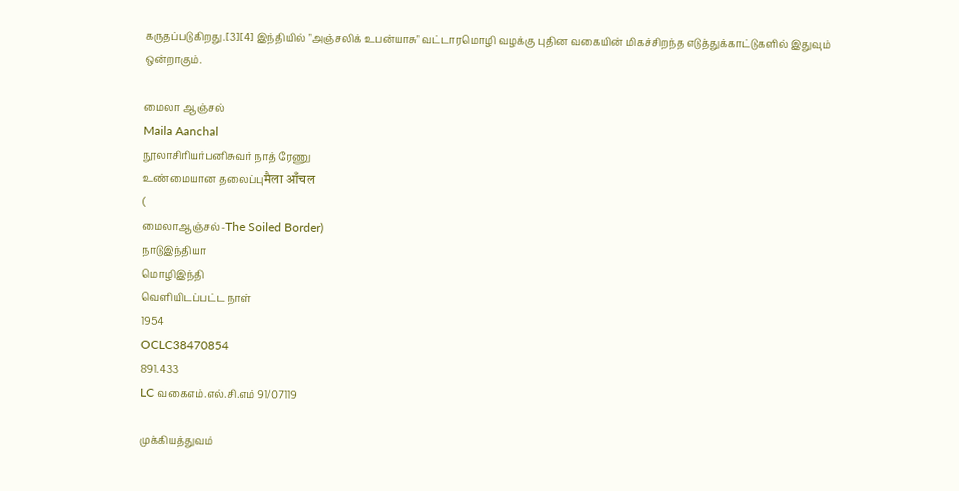கருதப்படுகிறது.[3][4] இந்தியில் "அஞ்சலிக் உபன்யாசு" வட்டாரமொழி வழக்கு புதின வகையின் மிகச்சிறந்த எடுத்துக்காட்டுகளில் இதுவும் ஒன்றாகும்.

மைலா ஆஞ்சல்
Maila Aanchal
நூலாசிரியர்பனிசுவர் நாத் ரேணு
உண்மையான தலைப்புमैला आँचल
(
மைலாஆஞ்சல்-The Soiled Border)
நாடுஇந்தியா
மொழிஇந்தி
வெளியிடப்பட்ட நாள்
1954
OCLC38470854
891.433
LC வகைஎம்.எல்.சி.எம் 91/07119

முக்கியத்துவம்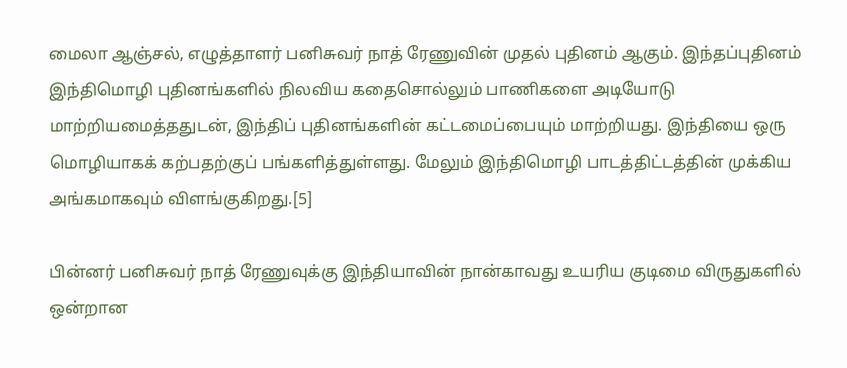மைலா ஆஞ்சல், எழுத்தாளர் பனிசுவர் நாத் ரேணுவின் முதல் புதினம் ஆகும். இந்தப்புதினம் இந்திமொழி புதினங்களில் நிலவிய கதைசொல்லும் பாணிகளை அடியோடு மாற்றியமைத்ததுடன், இந்திப் புதினங்களின் கட்டமைப்பையும் மாற்றியது. இந்தியை ஒரு மொழியாகக் கற்பதற்குப் பங்களித்துள்ளது. மேலும் இந்திமொழி பாடத்திட்டத்தின் முக்கிய அங்கமாகவும் விளங்குகிறது.[5]

பின்னர் பனிசுவர் நாத் ரேணுவுக்கு இந்தியாவின் நான்காவது உயரிய குடிமை விருதுகளில் ஒன்றான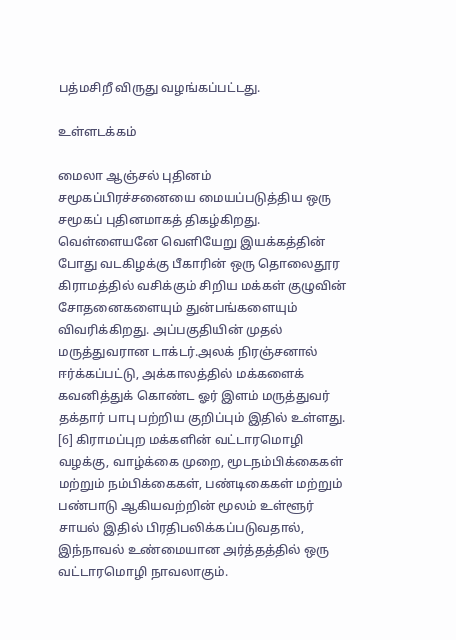பத்மசிறீ விருது வழங்கப்பட்டது.

உள்ளடக்கம்

மைலா ஆஞ்சல் புதினம் சமூகப்பிரச்சனையை மையப்படுத்திய ஒரு சமூகப் புதினமாகத் திகழ்கிறது. வெள்ளையனே வெளியேறு இயக்கத்தின் போது வடகிழக்கு பீகாரின் ஒரு தொலைதூர கிராமத்தில் வசிக்கும் சிறிய மக்கள் குழுவின் சோதனைகளையும் துன்பங்களையும் விவரிக்கிறது. அப்பகுதியின் முதல் மருத்துவரான டாக்டர்.அலக் நிரஞ்சனால் ஈர்க்கப்பட்டு, அக்காலத்தில் மக்களைக் கவனித்துக் கொண்ட ஓர் இளம் மருத்துவர் தக்தார் பாபு பற்றிய குறிப்பும் இதில் உள்ளது. [6] கிராமப்புற மக்களின் வட்டாரமொழி வழக்கு, வாழ்க்கை முறை, மூடநம்பிக்கைகள் மற்றும் நம்பிக்கைகள், பண்டிகைகள் மற்றும் பண்பாடு ஆகியவற்றின் மூலம் உள்ளூர் சாயல் இதில் பிரதிபலிக்கப்படுவதால், இந்நாவல் உண்மையான அர்த்தத்தில் ஒரு வட்டாரமொழி நாவலாகும்.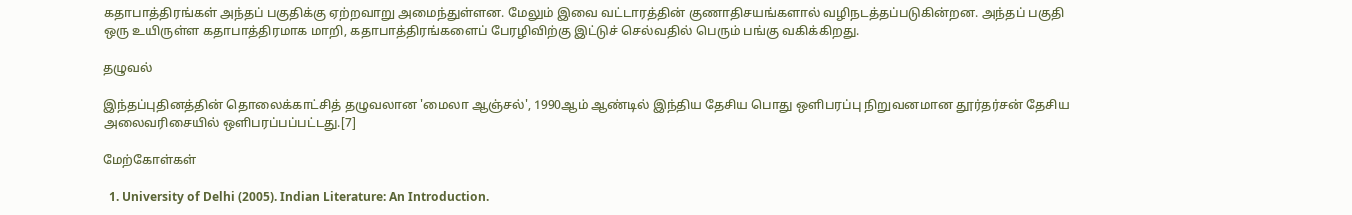கதாபாத்திரங்கள் அந்தப் பகுதிக்கு ஏற்றவாறு அமைந்துள்ளன. மேலும் இவை வட்டாரத்தின் குணாதிசயங்களால் வழிநடத்தப்படுகின்றன. அந்தப் பகுதி ஒரு உயிருள்ள கதாபாத்திரமாக மாறி, கதாபாத்திரங்களைப் பேரழிவிற்கு இட்டுச் செல்வதில் பெரும் பங்கு வகிக்கிறது.

தழுவல்

இந்தப்புதினத்தின் தொலைக்காட்சித் தழுவலான 'மைலா ஆஞ்சல்', 1990ஆம் ஆண்டில் இந்திய தேசிய பொது ஒளிபரப்பு நிறுவனமான தூர்தர்சன் தேசிய அலைவரிசையில் ஒளிபரப்பப்பட்டது.[7]

மேற்கோள்கள்

  1. University of Delhi (2005). Indian Literature: An Introduction.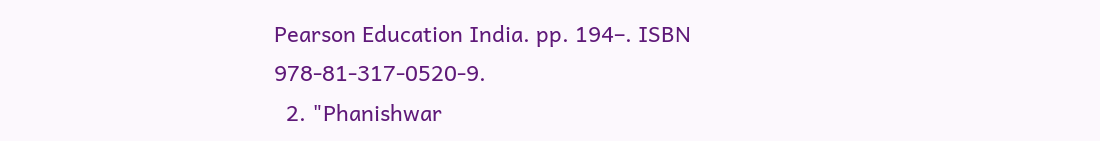Pearson Education India. pp. 194–. ISBN 978-81-317-0520-9.
  2. "Phanishwar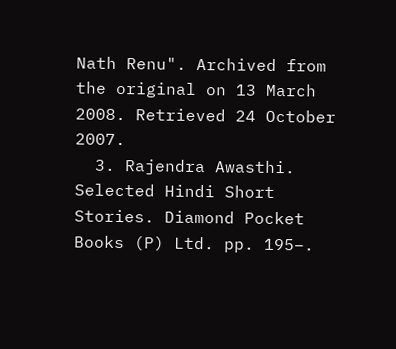Nath Renu". Archived from the original on 13 March 2008. Retrieved 24 October 2007.
  3. Rajendra Awasthi. Selected Hindi Short Stories. Diamond Pocket Books (P) Ltd. pp. 195–.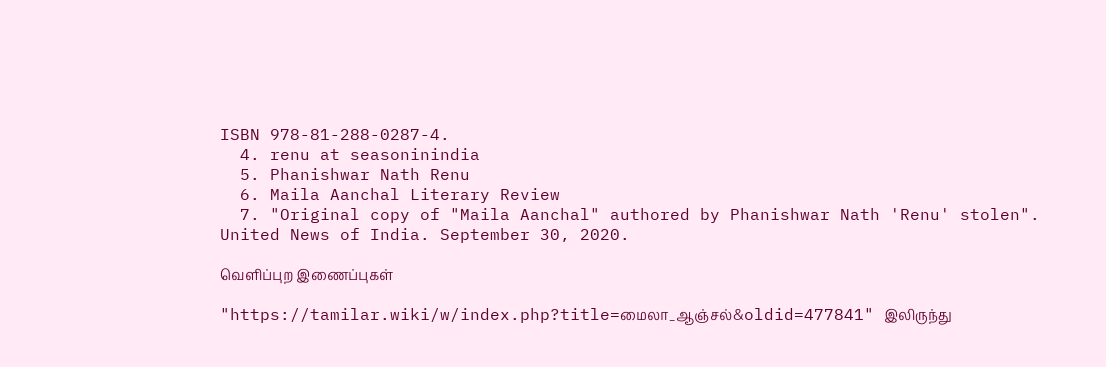ISBN 978-81-288-0287-4.
  4. renu at seasoninindia
  5. Phanishwar Nath Renu
  6. Maila Aanchal Literary Review
  7. "Original copy of "Maila Aanchal" authored by Phanishwar Nath 'Renu' stolen". United News of India. September 30, 2020.

வெளிப்புற இணைப்புகள்

"https://tamilar.wiki/w/index.php?title=மைலா_ஆஞ்சல்&oldid=477841" இலிருந்து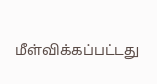மீள்விக்கப்பட்டது